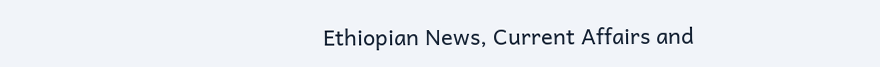Ethiopian News, Current Affairs and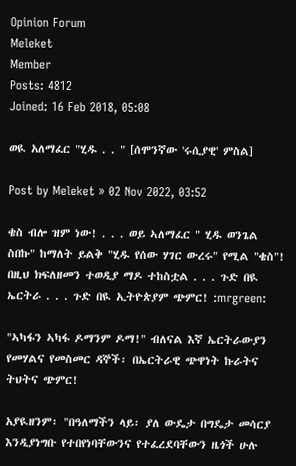Opinion Forum
Meleket
Member
Posts: 4812
Joined: 16 Feb 2018, 05:08

ወዪ አለማፈር "ሂዱ . . " [ሰሞንኛው 'ሩሲያዊ' ምስል]

Post by Meleket » 02 Nov 2022, 03:52

ቄስ ብሎ ዝም ነው! . . . ወይ ኣለማፈር " ሂዱ ወንጌል ስበኩ" ከማለት ይልቅ "ሂዱ የሰው ሃገር ውረሩ" የሚል "ቄስ"! በዚህ ክፍለዘመን ተወዲያ ማዶ ተከስቷል . . . ጉድ በዪ ኤርትራ . . . ጉድ በዪ ኢትዮጵያም ጭምር! :mrgreen:

"ኣካፋን ኣካፋ ዶማንም ዶማ!" ብለናል እኛ ኤርትራውያን የመሃልና የመስመር ዳኞች፡ በኤርትራዊ ጭዋነት ኩራትና ትህትና ጭምር!

አያዪዘንም፡ "በዓለማችን ላይ፡ ያለ ውዴታ በግዴታ መሳርያ እንዲያነግቡ የተበየነባቸውንና የተፈረደባቸውን ዜጎች ሁሉ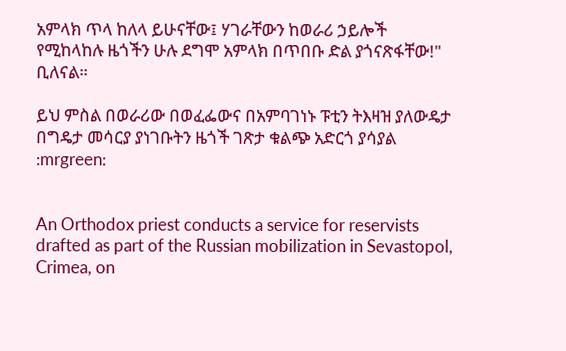አምላክ ጥላ ከለላ ይሁናቸው፤ ሃገራቸውን ከወራሪ ኃይሎች የሚከላከሉ ዜጎችን ሁሉ ደግሞ አምላክ በጥበቡ ድል ያጎናጽፋቸው!" ቢለናል።

ይህ ምስል በወራሪው በወፈፌውና በአምባገነኑ ፑቲን ትእዛዝ ያለውዴታ በግዴታ መሳርያ ያነገቡትን ዜጎች ገጽታ ቁልጭ አድርጎ ያሳያል
:mrgreen:


An Orthodox priest conducts a service for reservists drafted as part of the Russian mobilization in Sevastopol, Crimea, on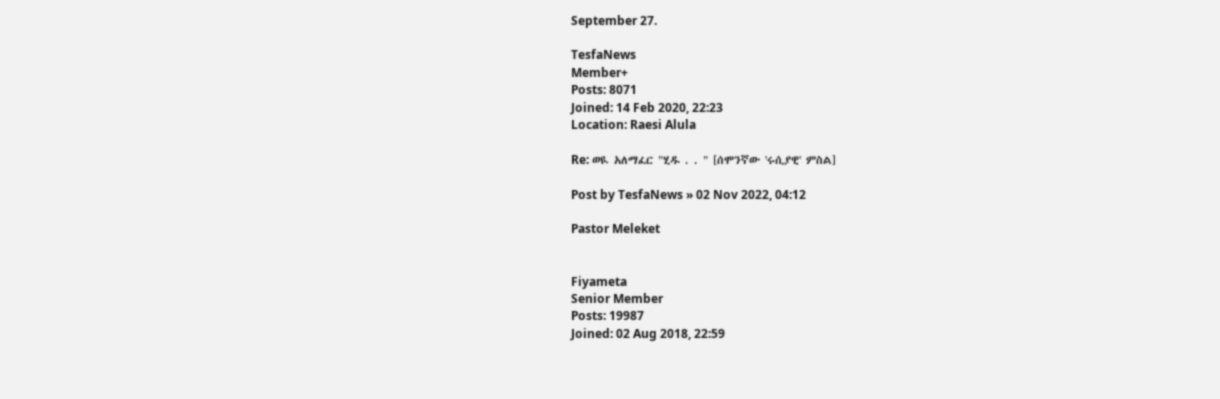September 27.

TesfaNews
Member+
Posts: 8071
Joined: 14 Feb 2020, 22:23
Location: Raesi Alula

Re: ወዪ አለማፈር "ሂዱ . . " [ሰሞንኛው 'ሩሲያዊ' ምስል]

Post by TesfaNews » 02 Nov 2022, 04:12

Pastor Meleket


Fiyameta
Senior Member
Posts: 19987
Joined: 02 Aug 2018, 22:59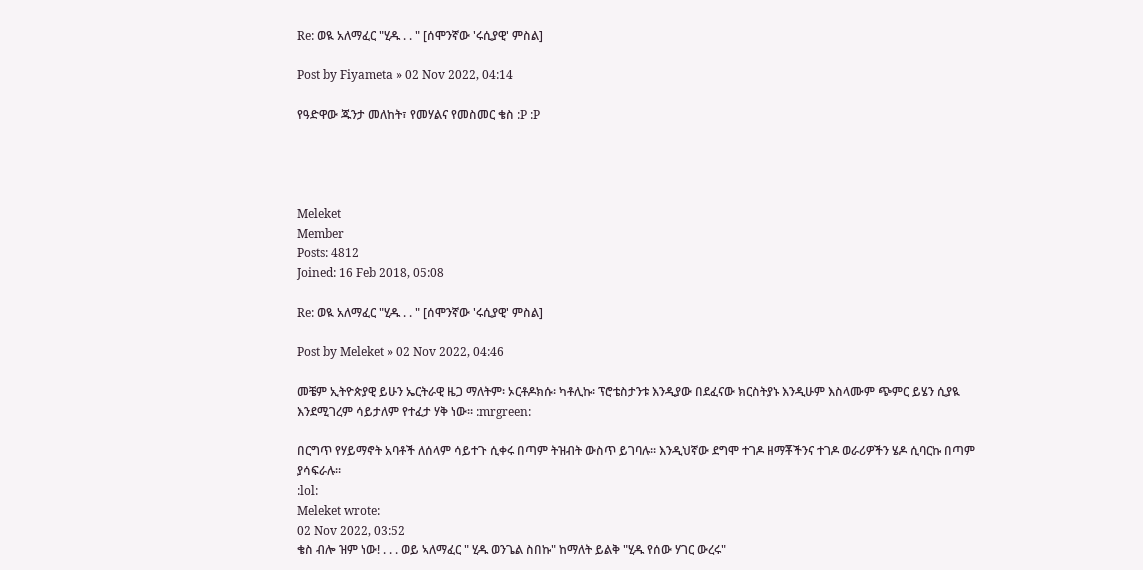Re: ወዪ አለማፈር "ሂዱ . . " [ሰሞንኛው 'ሩሲያዊ' ምስል]

Post by Fiyameta » 02 Nov 2022, 04:14

የዓድዋው ጁንታ መለከት፣ የመሃልና የመስመር ቄስ :P :P




Meleket
Member
Posts: 4812
Joined: 16 Feb 2018, 05:08

Re: ወዪ አለማፈር "ሂዱ . . " [ሰሞንኛው 'ሩሲያዊ' ምስል]

Post by Meleket » 02 Nov 2022, 04:46

መቼም ኢትዮጵያዊ ይሁን ኤርትራዊ ዜጋ ማለትም፡ ኦርቶዶክሱ፡ ካቶሊኩ፡ ፕሮቴስታንቱ እንዲያው በደፈናው ክርስትያኑ እንዲሁም እስላሙም ጭምር ይሄን ሲያዪ እንደሚገረም ሳይታለም የተፈታ ሃቅ ነው። :mrgreen:

በርግጥ የሃይማኖት አባቶች ለሰላም ሳይተጉ ሲቀሩ በጣም ትዝብት ውስጥ ይገባሉ። እንዲህኛው ደግሞ ተገዶ ዘማቾችንና ተገዶ ወራሪዎችን ሄዶ ሲባርኩ በጣም ያሳፍራሉ።
:lol:
Meleket wrote:
02 Nov 2022, 03:52
ቄስ ብሎ ዝም ነው! . . . ወይ ኣለማፈር " ሂዱ ወንጌል ስበኩ" ከማለት ይልቅ "ሂዱ የሰው ሃገር ውረሩ"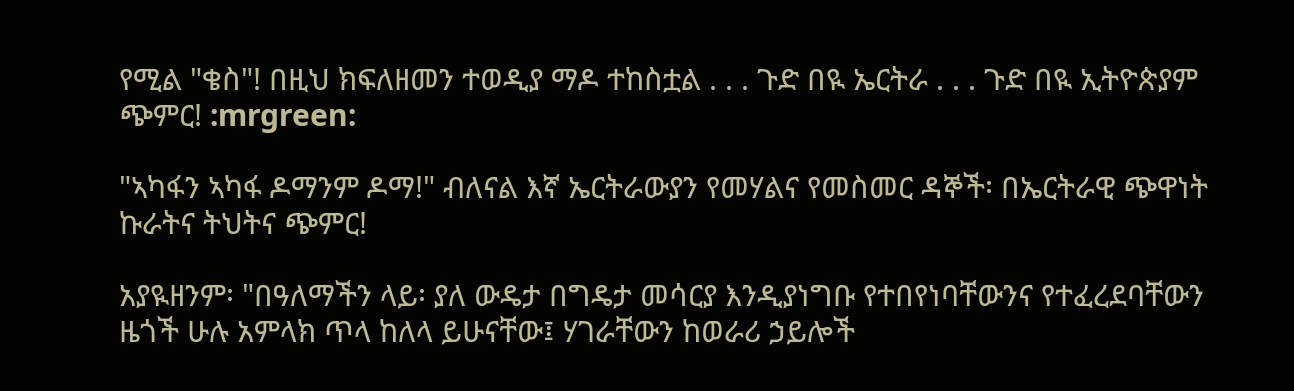የሚል "ቄስ"! በዚህ ክፍለዘመን ተወዲያ ማዶ ተከስቷል . . . ጉድ በዪ ኤርትራ . . . ጉድ በዪ ኢትዮጵያም ጭምር! :mrgreen:

"ኣካፋን ኣካፋ ዶማንም ዶማ!" ብለናል እኛ ኤርትራውያን የመሃልና የመስመር ዳኞች፡ በኤርትራዊ ጭዋነት ኩራትና ትህትና ጭምር!

አያዪዘንም፡ "በዓለማችን ላይ፡ ያለ ውዴታ በግዴታ መሳርያ እንዲያነግቡ የተበየነባቸውንና የተፈረደባቸውን ዜጎች ሁሉ አምላክ ጥላ ከለላ ይሁናቸው፤ ሃገራቸውን ከወራሪ ኃይሎች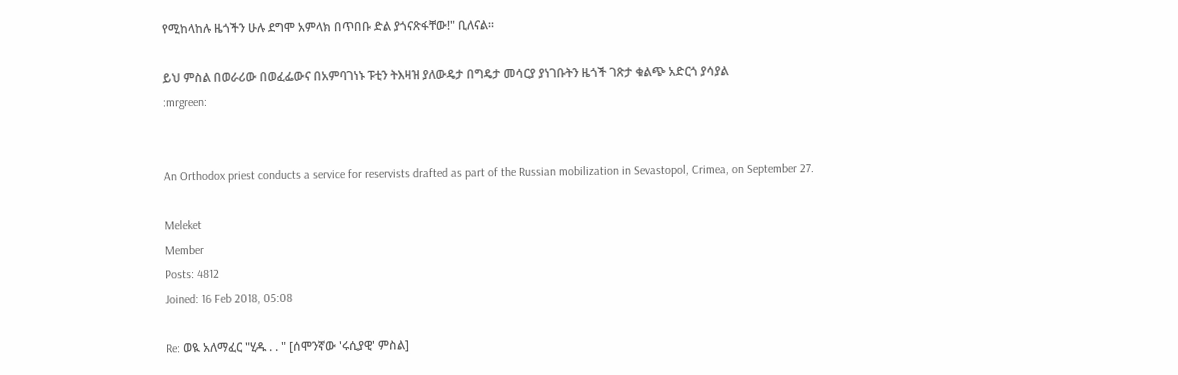የሚከላከሉ ዜጎችን ሁሉ ደግሞ አምላክ በጥበቡ ድል ያጎናጽፋቸው!" ቢለናል።

ይህ ምስል በወራሪው በወፈፌውና በአምባገነኑ ፑቲን ትእዛዝ ያለውዴታ በግዴታ መሳርያ ያነገቡትን ዜጎች ገጽታ ቁልጭ አድርጎ ያሳያል
:mrgreen:


An Orthodox priest conducts a service for reservists drafted as part of the Russian mobilization in Sevastopol, Crimea, on September 27.

Meleket
Member
Posts: 4812
Joined: 16 Feb 2018, 05:08

Re: ወዪ አለማፈር "ሂዱ . . " [ሰሞንኛው 'ሩሲያዊ' ምስል]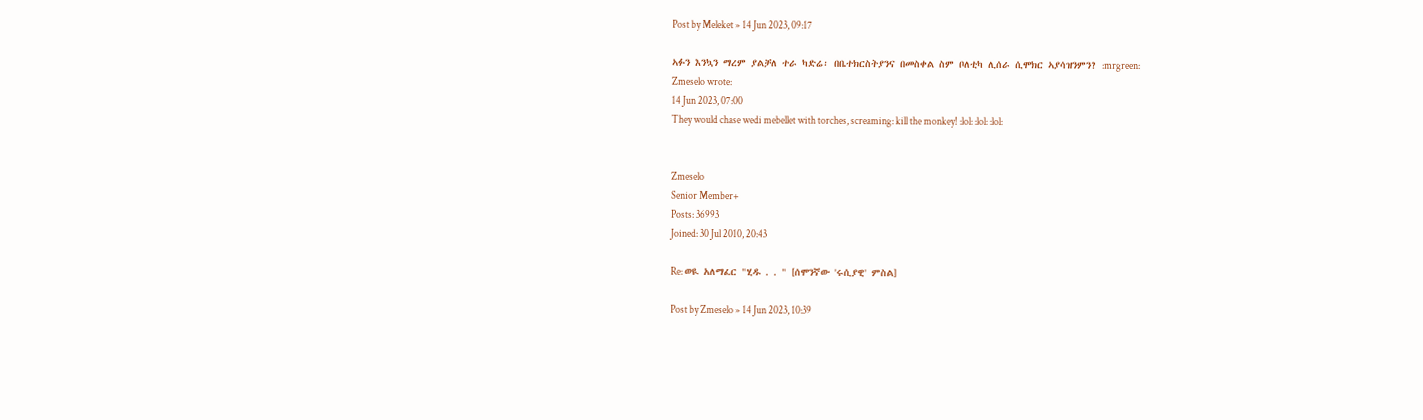Post by Meleket » 14 Jun 2023, 09:17

ኣፉን እንኳን ማረም ያልቻለ ተራ ካድሬ፡ በቤተክርስትያንና በመስቀል ስም ቦለቲካ ሊሰራ ሲሞክር ኣያሳዝንምን? :mrgreen:
Zmeselo wrote:
14 Jun 2023, 07:00
They would chase wedi mebellet with torches, screaming: kill the monkey! :lol: :lol: :lol:


Zmeselo
Senior Member+
Posts: 36993
Joined: 30 Jul 2010, 20:43

Re: ወዪ አለማፈር "ሂዱ . . " [ሰሞንኛው 'ሩሲያዊ' ምስል]

Post by Zmeselo » 14 Jun 2023, 10:39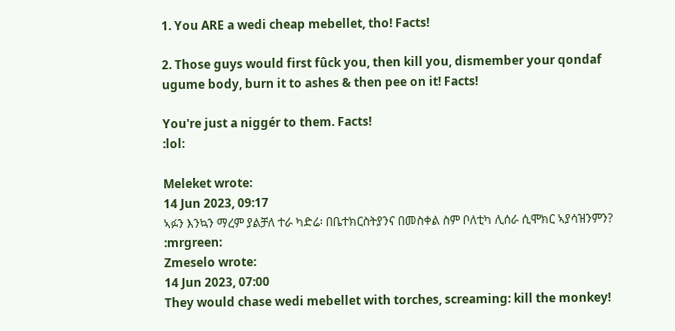1. You ARE a wedi cheap mebellet, tho! Facts!

2. Those guys would first fûck you, then kill you, dismember your qondaf ugume body, burn it to ashes & then pee on it! Facts!

You're just a niggér to them. Facts!
:lol:

Meleket wrote:
14 Jun 2023, 09:17
ኣፉን እንኳን ማረም ያልቻለ ተራ ካድሬ፡ በቤተክርስትያንና በመስቀል ስም ቦለቲካ ሊሰራ ሲሞክር ኣያሳዝንምን? :mrgreen:
Zmeselo wrote:
14 Jun 2023, 07:00
They would chase wedi mebellet with torches, screaming: kill the monkey!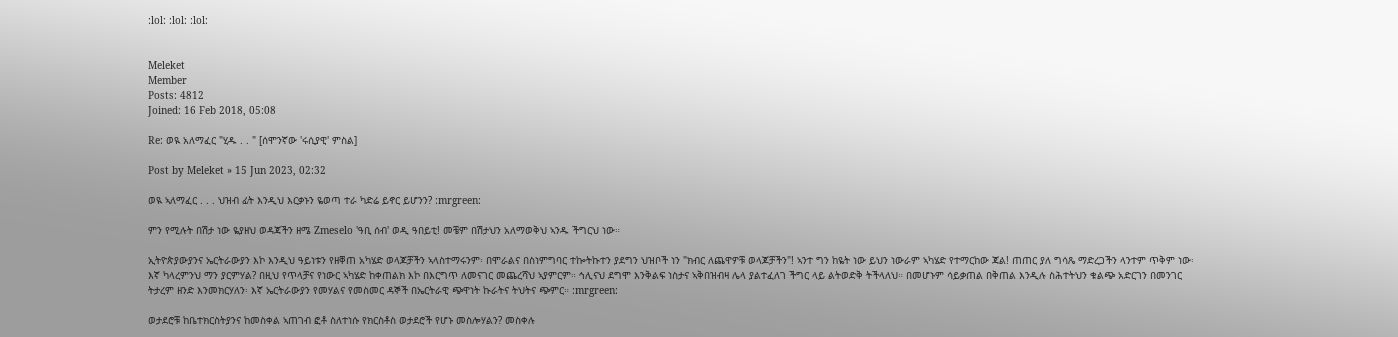:lol: :lol: :lol:


Meleket
Member
Posts: 4812
Joined: 16 Feb 2018, 05:08

Re: ወዪ አለማፈር "ሂዱ . . " [ሰሞንኛው 'ሩሲያዊ' ምስል]

Post by Meleket » 15 Jun 2023, 02:32

ወዪ ኣለማፈር . . . ህዝብ ፊት እንዲህ እርቃኑን ዬወጣ ተራ ካድሬ ይኖር ይሆንን? :mrgreen:

ምን የሚሉት በሽታ ነው ዬያዘህ ወዳጃችን ዘሜ Zmeselo 'ዓቢ ሰብ' ወዲ ዓበይቲ! መቼም በሽታህን አለማወቅህ ኣንዱ ችግርህ ነው።

ኢትዮጵያውያንና ኤርትራውያን እኮ እንዲህ ዓይነቱን የዘቐጠ አካሄድ ወላጆቻችን ኣላስተማሩንም፡ በሞራልና በስነምግባር ተኰትኩተን ያደግን ህዝቦች ነን "ክብር ለጨዋዎቹ ወላጆቻችን"! ኣንተ ግን ከዬት ነው ይህን ነውራም ኣካሄድ የተማርከው ጃል! ጠጠር ያለ ግሳጼ ማድረጋችን ላንተም ጥቅም ነው፡ እኛ ካላረምንህ ማን ያርምሃል? በዚህ የጥላቻና የነውር ኣካሄድ ከቀጠልክ እኮ በእርግጥ ለመናገር መጨረሻህ ኣያምርም። ኅሊናህ ደግሞ እንቅልፍ ነስታና ኣቅበዝብዛ ሌላ ያልተፈለገ ችግር ላይ ልትወድቅ ትችላለህ። በመሆኑም ሳይቃጠል በቅጠል እንዲሉ ስሕተትህን ቁልጭ አድርገን በመንገር ትታረም ዘንድ እንመክርሃለን፡ እኛ ኤርትራውያን የመሃልና የመስመር ዳኞች በኤርትራዊ ጭዋነት ኩራትና ትህትና ጭምር። :mrgreen:

ወታደሮቹ ከቤተክርስትያንና ከመስቀል ኣጠገብ ፎቶ ስለተነሱ የክርስቶስ ወታደሮች የሆኑ መስሎሃልን? መስቀሉ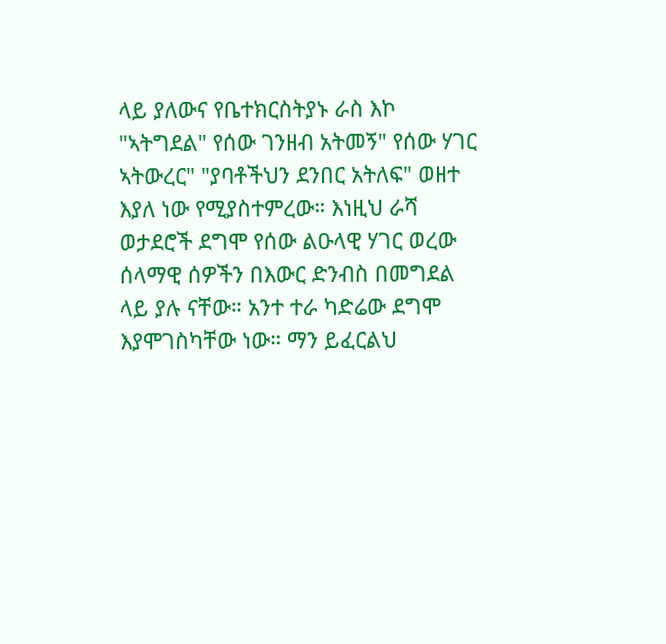ላይ ያለውና የቤተክርስትያኑ ራስ እኮ "ኣትግደል" የሰው ገንዘብ አትመኝ" የሰው ሃገር ኣትውረር" "ያባቶችህን ደንበር አትለፍ" ወዘተ እያለ ነው የሚያስተምረው። እነዚህ ራሻ ወታደሮች ደግሞ የሰው ልዑላዊ ሃገር ወረው ሰላማዊ ሰዎችን በእውር ድንብስ በመግደል ላይ ያሉ ናቸው። አንተ ተራ ካድሬው ደግሞ እያሞገስካቸው ነው። ማን ይፈርልህ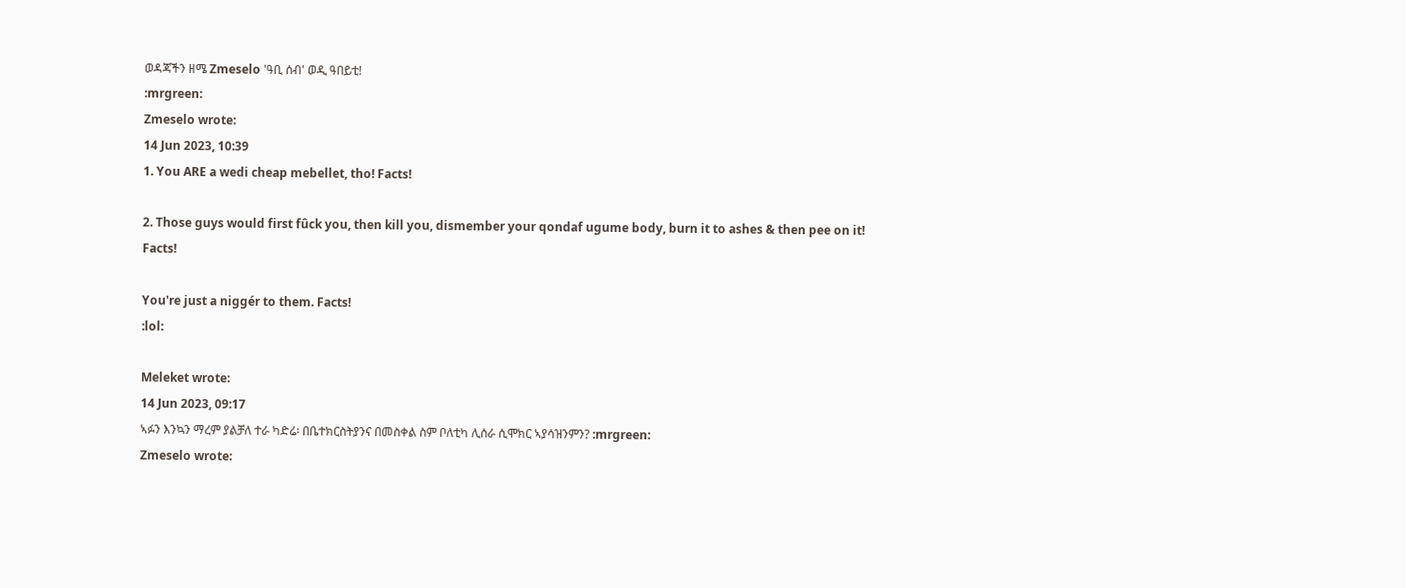ወዳጃችን ዘሜ Zmeselo 'ዓቢ ሰብ' ወዲ ዓበይቲ!
:mrgreen:
Zmeselo wrote:
14 Jun 2023, 10:39
1. You ARE a wedi cheap mebellet, tho! Facts!

2. Those guys would first fûck you, then kill you, dismember your qondaf ugume body, burn it to ashes & then pee on it! Facts!

You're just a niggér to them. Facts!
:lol:

Meleket wrote:
14 Jun 2023, 09:17
ኣፉን እንኳን ማረም ያልቻለ ተራ ካድሬ፡ በቤተክርስትያንና በመስቀል ስም ቦለቲካ ሊሰራ ሲሞክር ኣያሳዝንምን? :mrgreen:
Zmeselo wrote: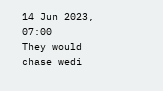14 Jun 2023, 07:00
They would chase wedi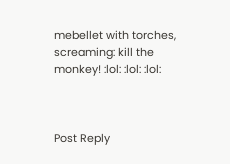mebellet with torches, screaming: kill the monkey! :lol: :lol: :lol:



Post Reply